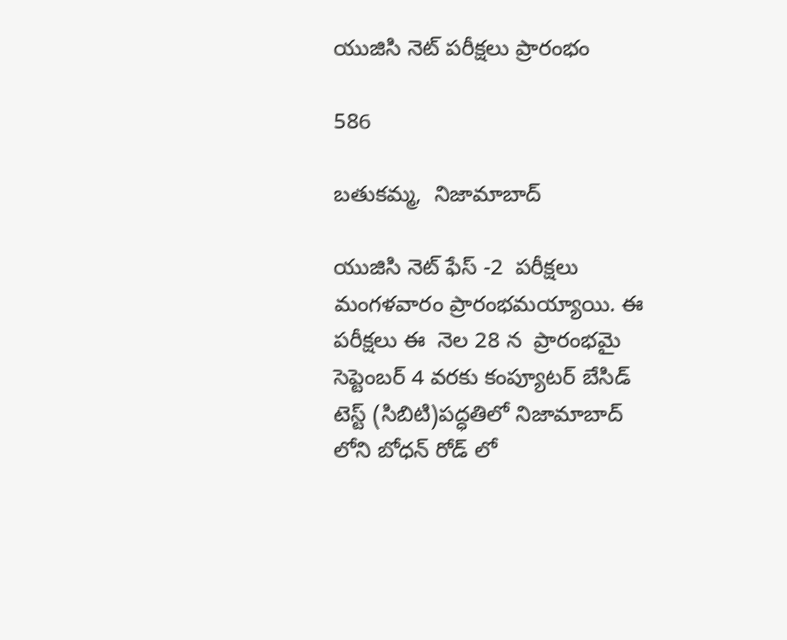యుజిసి నెట్ పరీక్షలు ప్రారంభం

586

బతుకమ్మ,  నిజామాబాద్

యుజిసి నెట్ ఫేస్ -2  పరీక్షలు మంగళవారం ప్రారంభమయ్యాయి. ఈ పరీక్షలు ఈ  నెల 28 న  ప్రారంభమై సెప్టెంబర్ 4 వరకు కంప్యూటర్ బేసిడ్ టెస్ట్ (సిబిటి)పద్ధతిలో నిజామాబాద్ లోని బోధన్ రోడ్ లో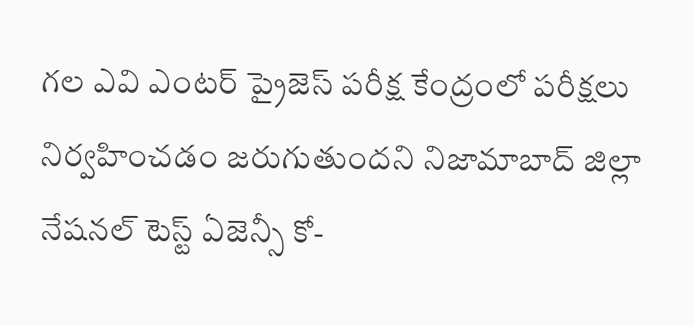గల ఎవి ఎంటర్ ప్రైజెస్ పరీక్ష కేంద్రంలో పరీక్షలు నిర్వహించడం జరుగుతుందని నిజామాబాద్ జిల్లా నేషనల్ టెస్ట్ ఏజెన్సీ కో-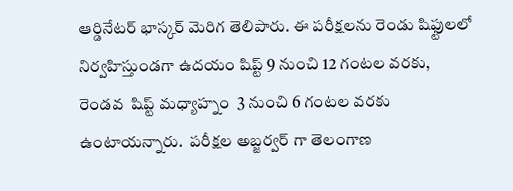ఆర్డినేటర్ భాస్కర్ మెరిగ తెలిపారు. ఈ పరీక్షలను రెండు షిఫ్టులలో నిర్వహిస్తుండగా ఉదయం షిప్ట్ 9 నుంచి 12 గంటల వరకు, రెండవ  షిప్ట్ మధ్యాహ్నం  3 నుంచి 6 గంటల వరకు ఉంటాయన్నారు.  పరీక్షల అబ్జర్వర్ గా తెలంగాణ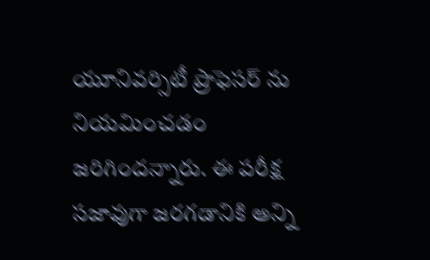యూనివర్సిటీ ప్రొఫెసర్ ను నియమించడం జరిగిందన్నారు. ఈ పరీక్ష సజావుగా జరగడానికి అన్ని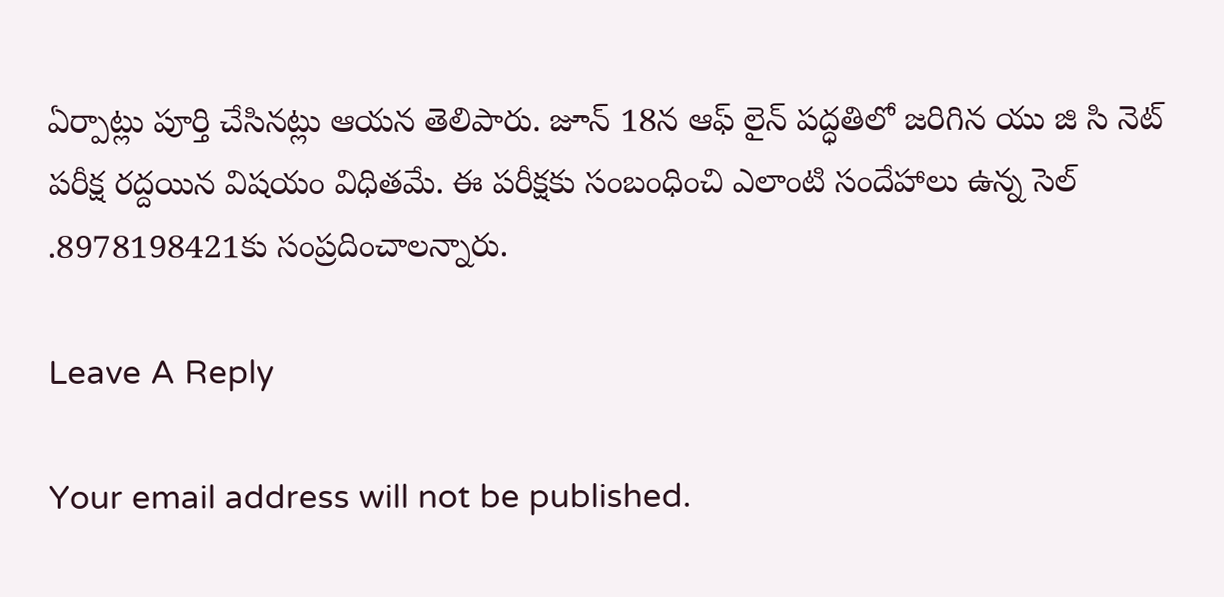ఏర్పాట్లు పూర్తి చేసినట్లు ఆయన తెలిపారు. జూన్ 18న ఆఫ్ లైన్ పద్ధతిలో జరిగిన యు జి సి నెట్ పరీక్ష రద్దయిన విషయం విధితమే. ఈ పరీక్షకు సంబంధించి ఎలాంటి సందేహాలు ఉన్న సెల్ .8978198421కు సంప్రదించాలన్నారు.

Leave A Reply

Your email address will not be published.